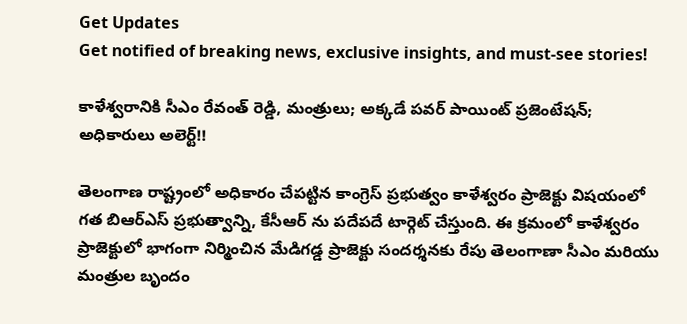Get Updates
Get notified of breaking news, exclusive insights, and must-see stories!

కాళేశ్వరానికి సీఎం రేవంత్ రెడ్డి, మంత్రులు; అక్కడే పవర్ పాయింట్ ప్రజెంటేషన్; అధికారులు అలెర్ట్!!

తెలంగాణ రాష్ట్రంలో అధికారం చేపట్టిన కాంగ్రెస్ ప్రభుత్వం కాళేశ్వరం ప్రాజెక్టు విషయంలో గత బిఆర్ఎస్ ప్రభుత్వాన్ని, కేసీఆర్ ను పదేపదే టార్గెట్ చేస్తుంది. ఈ క్రమంలో కాళేశ్వరం ప్రాజెక్టులో భాగంగా నిర్మించిన మేడిగడ్డ ప్రాజెక్టు సందర్శనకు రేపు తెలంగాణా సీఎం మరియు మంత్రుల బృందం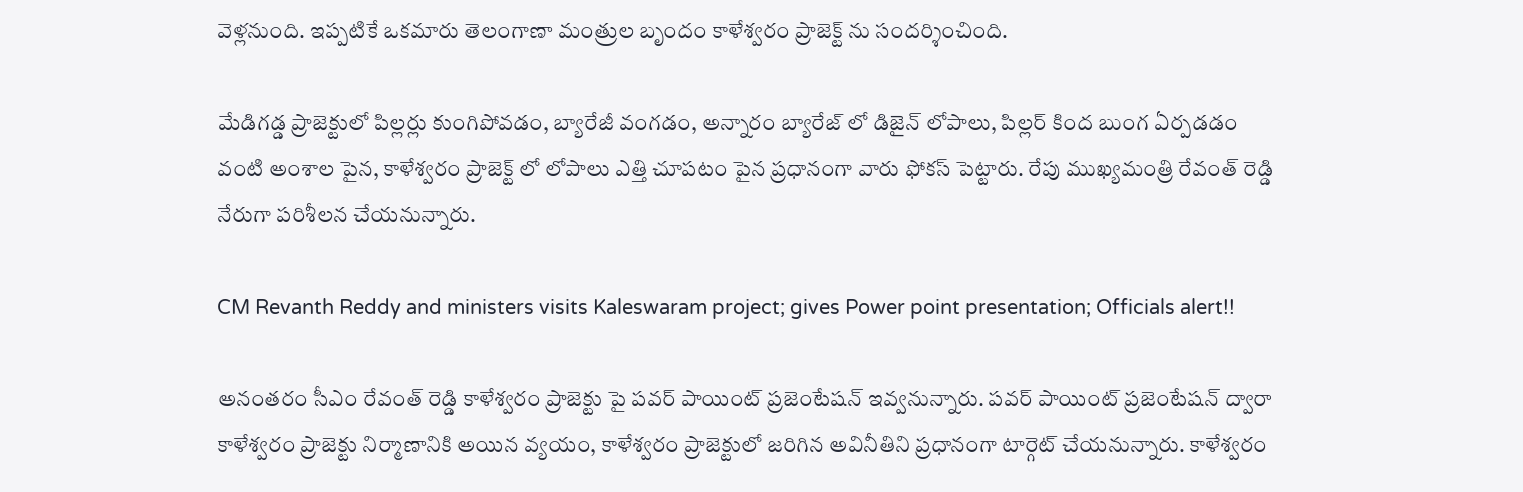వెళ్లనుంది. ఇప్పటికే ఒకమారు తెలంగాణా మంత్రుల బృందం కాళేశ్వరం ప్రాజెక్ట్ ను సందర్శించింది.

మేడిగడ్డ ప్రాజెక్టులో పిల్లర్లు కుంగిపోవడం, బ్యారేజీ వంగడం, అన్నారం బ్యారేజ్ లో డిజైన్ లోపాలు, పిల్లర్ కింద బుంగ ఏర్పడడం వంటి అంశాల పైన, కాళేశ్వరం ప్రాజెక్ట్ లో లోపాలు ఎత్తి చూపటం పైన ప్రధానంగా వారు ఫోకస్ పెట్టారు. రేపు ముఖ్యమంత్రి రేవంత్ రెడ్డి నేరుగా పరిశీలన చేయనున్నారు.

CM Revanth Reddy and ministers visits Kaleswaram project; gives Power point presentation; Officials alert!!

అనంతరం సీఎం రేవంత్ రెడ్డి కాళేశ్వరం ప్రాజెక్టు పై పవర్ పాయింట్ ప్రజెంటేషన్ ఇవ్వనున్నారు. పవర్ పాయింట్ ప్రజెంటేషన్ ద్వారా కాళేశ్వరం ప్రాజెక్టు నిర్మాణానికి అయిన వ్యయం, కాళేశ్వరం ప్రాజెక్టులో జరిగిన అవినీతిని ప్రధానంగా టార్గెట్ చేయనున్నారు. కాళేశ్వరం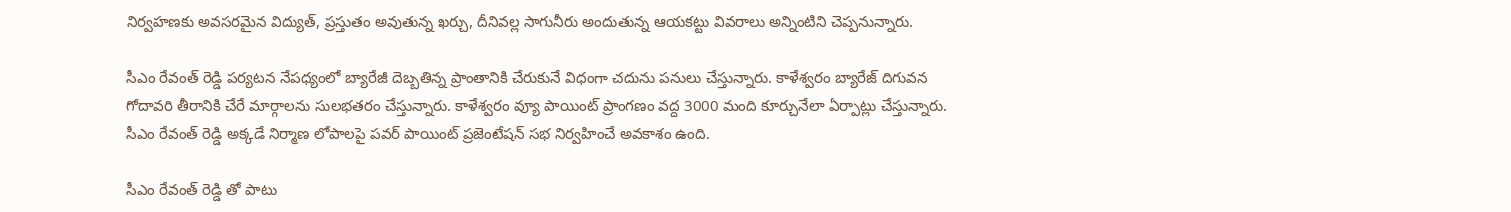నిర్వహణకు అవసరమైన విద్యుత్, ప్రస్తుతం అవుతున్న ఖర్చు, దీనివల్ల సాగునీరు అందుతున్న ఆయకట్టు వివరాలు అన్నింటిని చెప్పనున్నారు.

సీఎం రేవంత్ రెడ్డి పర్యటన నేపధ్యంలో బ్యారేజీ దెబ్బతిన్న ప్రాంతానికి చేరుకునే విధంగా చదును పనులు చేస్తున్నారు. కాళేశ్వరం బ్యారేజ్ దిగువన గోదావరి తీరానికి చేరే మార్గాలను సులభతరం చేస్తున్నారు. కాళేశ్వరం వ్యూ పాయింట్ ప్రాంగణం వద్ద 3000 మంది కూర్చునేలా ఏర్పాట్లు చేస్తున్నారు. సీఎం రేవంత్ రెడ్డి అక్కడే నిర్మాణ లోపాలపై పవర్ పాయింట్ ప్రజెంటేషన్ సభ నిర్వహించే అవకాశం ఉంది.

సీఎం రేవంత్ రెడ్డి తో పాటు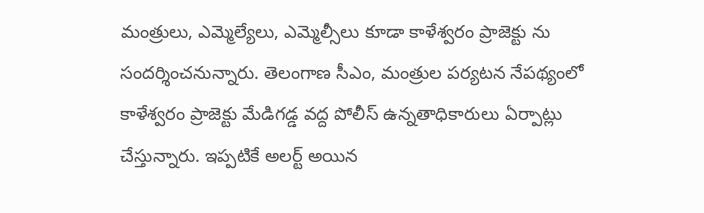మంత్రులు, ఎమ్మెల్యేలు, ఎమ్మెల్సీలు కూడా కాళేశ్వరం ప్రాజెక్టు ను సందర్శించనున్నారు. తెలంగాణ సీఎం, మంత్రుల పర్యటన నేపథ్యంలో కాళేశ్వరం ప్రాజెక్టు మేడిగడ్డ వద్ద పోలీస్ ఉన్నతాధికారులు ఏర్పాట్లు చేస్తున్నారు. ఇప్పటికే అలర్ట్ అయిన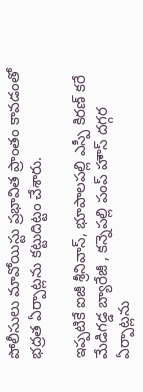పోలీసులు మావోయిస్టు ప్రభావిత ప్రాంతం కావడంతో భద్రత ఏర్పాట్లను కట్టుదిట్టం చేశారు.

ఇప్పటికే ఐజీ శ్రీనివాస్, భూపాలపల్లి ఎస్పీ కిరణ్ కరే మేడిగడ్డ బ్యారేజీ , కన్నెపల్లి పంప్ హౌస్ దగ్గర ఏర్పాట్లను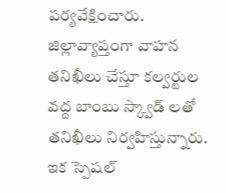పర్యవేక్షించారు. జిల్లావ్యాప్తంగా వాహన తనిఖీలు చేస్తూ కల్వర్టుల వద్ద బాంబు స్క్వాడ్ లతో తనిఖీలు నిర్వహిస్తున్నారు. ఇక స్పెషల్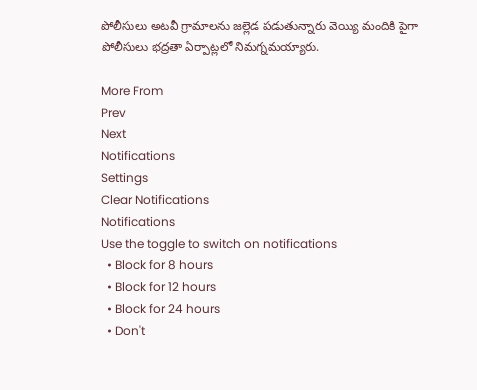పోలీసులు అటవీ గ్రామాలను జల్లెడ పడుతున్నారు వెయ్యి మందికి పైగా పోలీసులు భద్రతా ఏర్పాట్లలో నిమగ్నమయ్యారు.

More From
Prev
Next
Notifications
Settings
Clear Notifications
Notifications
Use the toggle to switch on notifications
  • Block for 8 hours
  • Block for 12 hours
  • Block for 24 hours
  • Don't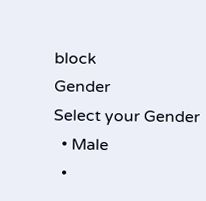block
Gender
Select your Gender
  • Male
  •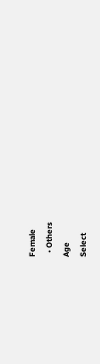Female
  • Others
Age
Select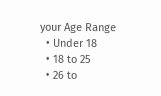your Age Range
  • Under 18
  • 18 to 25
  • 26 to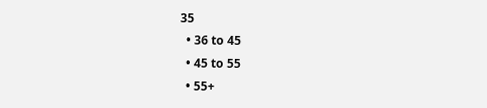35
  • 36 to 45
  • 45 to 55
  • 55+